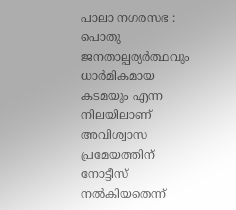പാലാ നഗരസഭ : പൊതു ജനതാല്പര്യർത്ഥവും ധാർമികമായ കടമയും എന്ന നിലയിലാണ് അവിശ്വാസ പ്രമേയത്തിന് നോട്ടീസ് നൽകിയതെന്ന്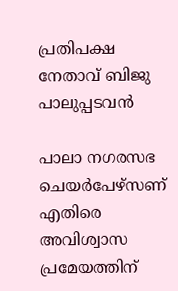പ്രതിപക്ഷ നേതാവ് ബിജു പാലുപ്പടവൻ

പാലാ നഗരസഭ ചെയർപേഴ്സണ് എതിരെ അവിശ്വാസ പ്രമേയത്തിന്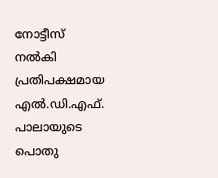നോട്ടീസ് നൽകി പ്രതിപക്ഷമായ എൽ.ഡി.എഫ്. പാലായുടെ പൊതു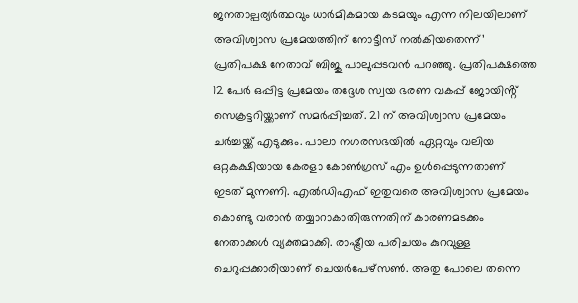ജനതാല്പര്യർത്ഥവും ധാർമികമായ കടമയും എന്ന നിലയിലാണ് അവിശ്വാസ പ്രമേയത്തിന് നോട്ടീസ് നൽകിയതെന്ന്’ പ്രതിപക്ഷ നേതാവ് ബിജു പാലുപ്പടവൻ പറഞ്ഞു. പ്രതിപക്ഷത്തെ 12 പേർ ഒപ്പിട്ട പ്രമേയം തദ്ദേശ സ്വയ ഭരണ വകപ്പ് ജോയിൻ്റ് സെക്രട്ടറിയ്ക്കാണ് സമർപ്പിച്ചത്. 21 ന് അവിശ്വാസ പ്രമേയം ചർച്ചയ്ക്ക് എടുക്കും. പാലാ നഗരസഭയിൽ ഏറ്റവും വലിയ ഒറ്റകക്ഷിയായ കേരളാ കോൺഗ്രസ് എം ഉൾപ്പെടുന്നതാണ് ഇടത് മുന്നണി. എൽഡിഎഫ് ഇതുവരെ അവിശ്വാസ പ്രമേയം കൊണ്ടു വരാൻ തയ്യാറാകാതിരുന്നതിന് കാരണമടക്കം നേതാക്കൾ വ്യക്തമാക്കി. രാഷ്ട്രീയ പരിചയം കുറവുള്ള ചെറുപ്പക്കാരിയാണ് ചെയർപേഴ്സൺ. അതു പോലെ തന്നെ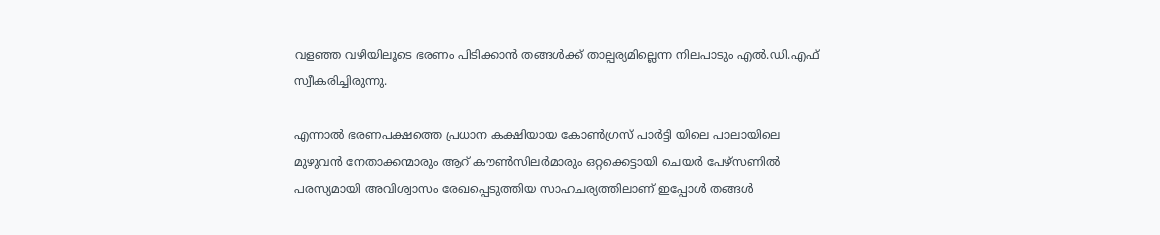വളഞ്ഞ വഴിയിലൂടെ ഭരണം പിടിക്കാൻ തങ്ങൾക്ക് താല്പര്യമില്ലെന്ന നിലപാടും എൽ.ഡി.എഫ് സ്വീകരിച്ചിരുന്നു.

എന്നാൽ ഭരണപക്ഷത്തെ പ്രധാന കക്ഷിയായ കോൺഗ്രസ് പാർട്ടി യിലെ പാലായിലെ മുഴുവൻ നേതാക്കന്മാരും ആറ് കൗൺസിലർമാരും ഒറ്റക്കെട്ടായി ചെയർ പേഴ്സണിൽ പരസ്യമായി അവിശ്വാസം രേഖപ്പെടുത്തിയ സാഹചര്യത്തിലാണ് ഇപ്പോൾ തങ്ങൾ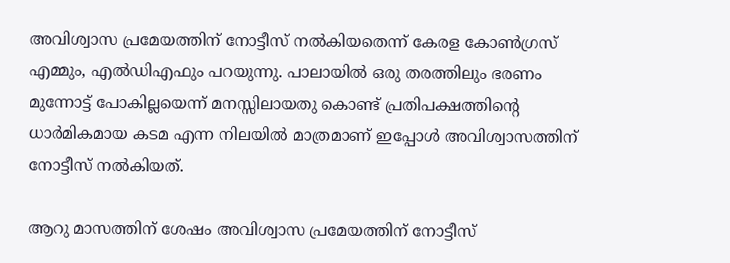അവിശ്വാസ പ്രമേയത്തിന് നോട്ടീസ് നൽകിയതെന്ന് കേരള കോൺഗ്രസ് എമ്മും, എൽഡിഎഫും പറയുന്നു. പാലായിൽ ഒരു തരത്തിലും ഭരണം മുന്നോട്ട് പോകില്ലയെന്ന് മനസ്സിലായതു കൊണ്ട് പ്രതിപക്ഷത്തിൻ്റെ ധാർമികമായ കടമ എന്ന നിലയിൽ മാത്രമാണ് ഇപ്പോൾ അവിശ്വാസത്തിന് നോട്ടീസ് നൽകിയത്.

ആറു മാസത്തിന് ശേഷം അവിശ്വാസ പ്രമേയത്തിന് നോട്ടീസ്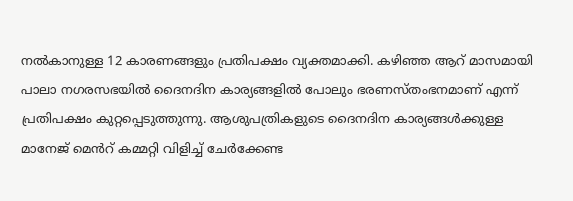നൽകാനുള്ള 12 കാരണങ്ങളും പ്രതിപക്ഷം വ്യക്തമാക്കി. കഴിഞ്ഞ ആറ് മാസമായി പാലാ നഗരസഭയിൽ ദൈനദിന കാര്യങ്ങളിൽ പോലും ഭരണസ്തംഭനമാണ് എന്ന് പ്രതിപക്ഷം കുറ്റപ്പെടുത്തുന്നു. ആശുപത്രികളുടെ ദൈനദിന കാര്യങ്ങൾക്കുള്ള മാനേജ് മെൻറ് കമ്മറ്റി വിളിച്ച് ചേർക്കേണ്ട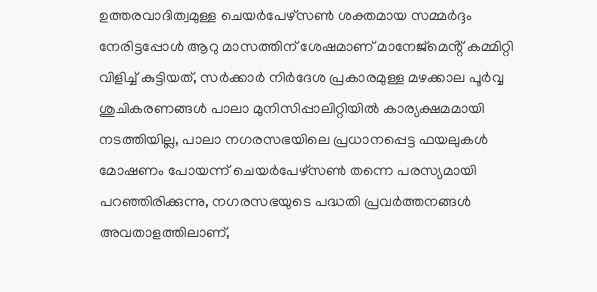ഉത്തരവാദിത്വമുള്ള ചെയർപേഴ്സൺ ശക്തമായ സമ്മർദ്ദം നേരിട്ടപ്പോൾ ആറു മാസത്തിന് ശേഷമാണ് മാനേജ്മെൻ്റ് കമ്മിറ്റി വിളിച്ച് കുട്ടിയത്, സർക്കാർ നിർദേശ പ്രകാരമുള്ള മഴക്കാല പൂർവ്വ ശുചികരണങ്ങൾ പാലാ മുനിസിപ്പാലിറ്റിയിൽ കാര്യക്ഷമമായി നടത്തിയില്ല, പാലാ നഗരസഭയിലെ പ്രധാനപ്പെട്ട ഫയലുകൾ മോഷണം പോയന്ന് ചെയർപേഴ്സൺ തന്നെ പരസ്യമായി പറഞ്ഞിരിക്കുന്നു, നഗരസഭയുടെ പദ്ധതി പ്രവർത്തനങ്ങൾ അവതാളത്തിലാണ്,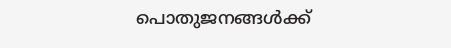പൊതുജനങ്ങൾക്ക്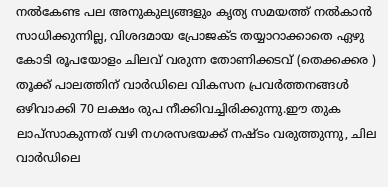നൽകേണ്ട പല അനുകുല്യങ്ങളും കൃത്യ സമയത്ത് നൽകാൻ സാധിക്കുന്നില്ല, വിശദമായ പ്രോജക്ട തയ്യാറാക്കാതെ ഏഴു കോടി രൂപയോളം ചിലവ് വരുന്ന തോണിക്കടവ് (തെക്കക്കര ) തൂക്ക് പാലത്തിന് വാർഡിലെ വികസന പ്രവർത്തനങ്ങൾ ഒഴിവാക്കി 70 ലക്ഷം രുപ നീക്കിവച്ചിരിക്കുന്നു.ഈ തുക ലാപ്സാകുന്നത് വഴി നഗരസഭയക്ക് നഷ്ടം വരുത്തുന്നു, ചില വാർഡിലെ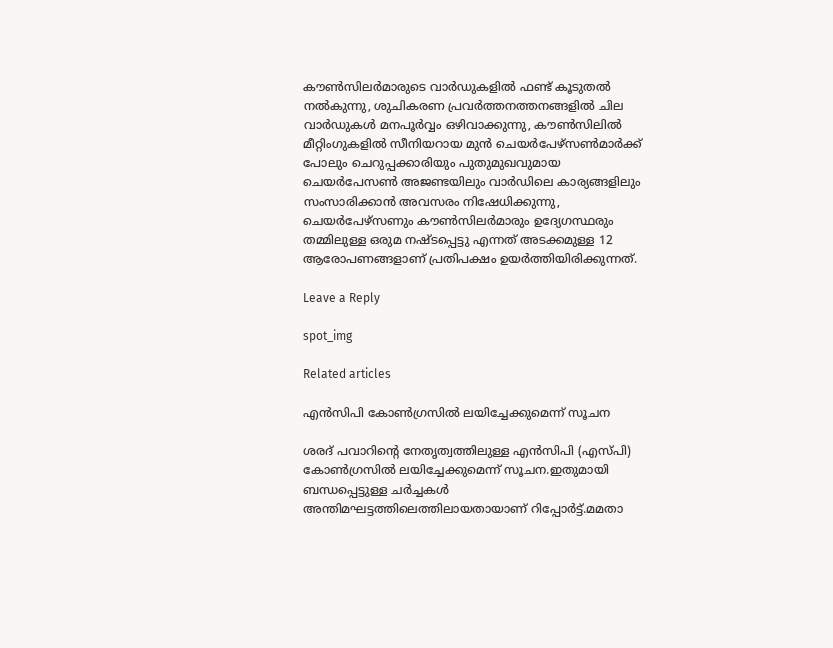കൗൺസിലർമാരുടെ വാർഡുകളിൽ ഫണ്ട് കൂടുതൽ നൽകുന്നു, ശുചികരണ പ്രവർത്തനത്തനങ്ങളിൽ ചില വാർഡുകൾ മനപൂർവ്വം ഒഴിവാക്കുന്നു, കൗൺസിലിൽ മീറ്റിംഗുകളിൽ സീനിയറായ മുൻ ചെയർപേഴ്സൺമാർക്ക് പോലും ചെറുപ്പക്കാരിയും പുതുമുഖവുമായ ചെയർപേസൺ അജണ്ടയിലും വാർഡിലെ കാര്യങ്ങളിലും സംസാരിക്കാൻ അവസരം നിഷേധിക്കുന്നു, ചെയർപേഴ്‌സണും കൗൺസിലർമാരും ഉദ്യേഗസ്ഥരും തമ്മിലുള്ള ഒരുമ നഷ്ടപ്പെട്ടു എന്നത് അടക്കമുള്ള 12 ആരോപണങ്ങളാണ് പ്രതിപക്ഷം ഉയർത്തിയിരിക്കുന്നത്.

Leave a Reply

spot_img

Related articles

എൻസിപി കോൺഗ്രസിൽ ലയിച്ചേക്കുമെന്ന് സൂചന

ശരദ് പവാറിന്റെ നേതൃത്വത്തിലുള്ള എൻസിപി (എസ്പി) കോൺഗ്രസിൽ ലയിച്ചേക്കുമെന്ന് സൂചന.ഇതുമായി ബന്ധപ്പെട്ടുള്ള ചർച്ചകൾ അന്തിമഘട്ടത്തിലെത്തിലായതായാണ് റിപ്പോർട്ട്.മമതാ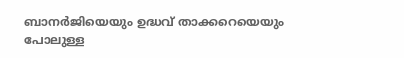ബാനർജിയെയും ഉദ്ധവ് താക്കറെയെയും പോലുള്ള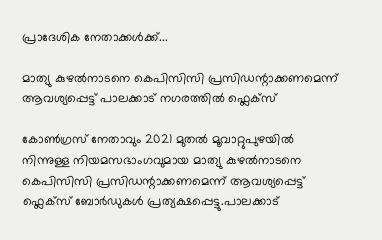പ്രാദേശിക നേതാക്കൾക്ക്...

മാത്യു കുഴൽനാടനെ കെപിസിസി പ്രസിഡന്റാക്കണമെന്ന് ആവശ്യപ്പെട്ട് പാലക്കാട് നഗരത്തിൽ ഫ്ലെക്സ്

കോൺഗ്രസ് നേതാവും 2021 മുതൽ മൂവാറ്റുപുഴയിൽ നിന്നുള്ള നിയമസഭാംഗവുമായ മാത്യു കുഴൽനാടനെ കെപിസിസി പ്രസിഡന്റാക്കണമെന്ന് ആവശ്യപ്പെട്ട് ഫ്ലെക്സ് ബോർഡുകൾ പ്രത്യക്ഷപ്പെട്ടു.പാലക്കാട്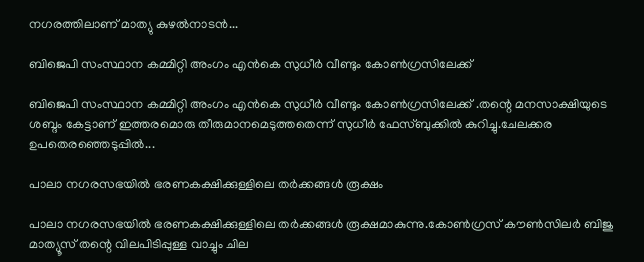നഗരത്തിലാണ് മാത്യു കുഴൽനാടൻ...

ബിജെപി സംസ്ഥാന കമ്മിറ്റി അംഗം എന്‍കെ സുധീര്‍ വീണ്ടും കോണ്‍ഗ്രസിലേക്ക്

ബിജെപി സംസ്ഥാന കമ്മിറ്റി അംഗം എന്‍കെ സുധീര്‍ വീണ്ടും കോണ്‍ഗ്രസിലേക്ക് .തന്റെ മനസാക്ഷിയുടെ ശബ്ദം കേട്ടാണ് ഇത്തരമൊരു തീരുമാനമെടുത്തതെന്ന് സുധീര്‍ ഫേസ്ബുക്കില്‍ കുറിച്ചു.ചേലക്കര ഉപതെരഞ്ഞെടുപ്പില്‍...

പാലാ നഗരസഭയിൽ ഭരണകക്ഷിക്കുള്ളിലെ തർക്കങ്ങൾ രൂക്ഷം

പാലാ നഗരസഭയിൽ ഭരണകക്ഷിക്കുള്ളിലെ തർക്കങ്ങൾ രൂക്ഷമാകുന്നു.കോൺഗ്രസ് കൗൺസിലർ ബിജു മാത്യൂസ് തന്റെ വിലപിടിപ്പുള്ള വാച്ചും ചില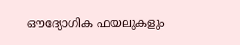ഔദ്യോഗിക ഫയലുകളും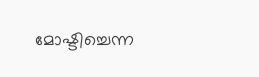മോഷ്ടിച്ചെന്ന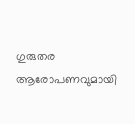ഗുരുതര ആരോപണവുമായി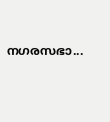നഗരസഭാ...